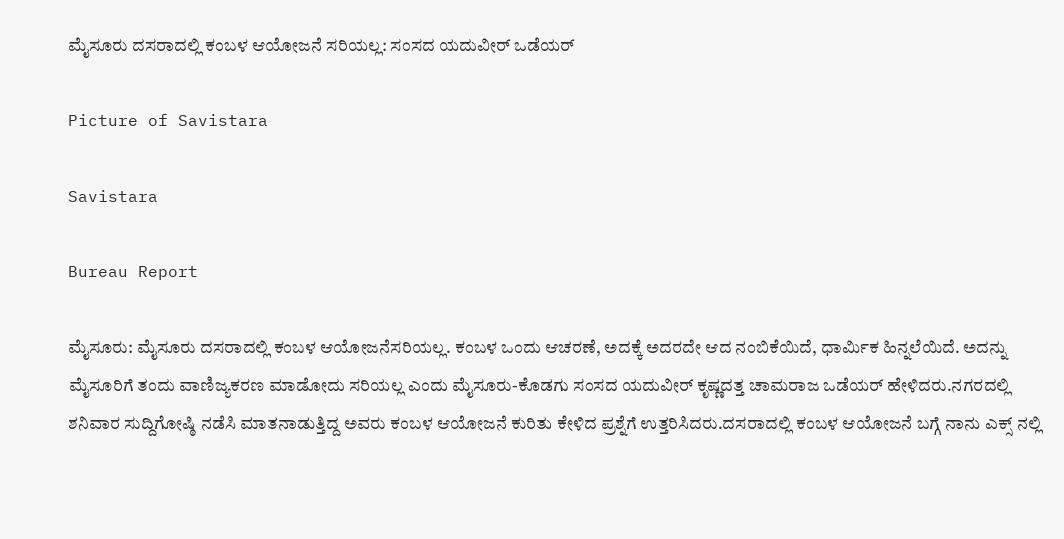ಮೈಸೂರು ದಸರಾದಲ್ಲಿ ಕಂಬಳ ಆಯೋಜನೆ ಸರಿಯಲ್ಲ: ಸಂಸದ ಯದುವೀ‌ರ್ ಒಡೆಯ‌ರ್

Picture of Savistara

Savistara

Bureau Report

ಮೈಸೂರು: ಮೈಸೂರು ದಸರಾದಲ್ಲಿ ಕಂಬಳ ಆಯೋಜನೆಸರಿಯಲ್ಲ. ಕಂಬಳ ಒಂದು ಆಚರಣೆ, ಅದಕ್ಕೆ ಅದರದೇ ಆದ ನಂಬಿಕೆಯಿದೆ, ಧಾರ್ಮಿಕ ಹಿನ್ನಲೆಯಿದೆ. ಅದನ್ನು ಮೈಸೂರಿಗೆ ತಂದು ವಾಣಿಜ್ಯಕರಣ ಮಾಡೋದು ಸರಿಯಲ್ಲ ಎಂದು ಮೈಸೂರು-ಕೊಡಗು ಸಂಸದ ಯದುವೀರ್ ಕೃಷ್ಣದತ್ತ ಚಾಮರಾಜ ಒಡೆಯರ್ ಹೇಳಿದರು.ನಗರದಲ್ಲಿ ಶನಿವಾರ ಸುದ್ದಿಗೋಷ್ಠಿ ನಡೆಸಿ ಮಾತನಾಡುತ್ತಿದ್ದ ಅವರು ಕಂಬಳ ಆಯೋಜನೆ ಕುರಿತು ಕೇಳಿದ ಪ್ರಶ್ನೆಗೆ ಉತ್ತರಿಸಿದರು.ದಸರಾದಲ್ಲಿ ಕಂಬಳ ಆಯೋಜನೆ ಬಗ್ಗೆ ನಾನು ಎಕ್ಸ್ ನಲ್ಲಿ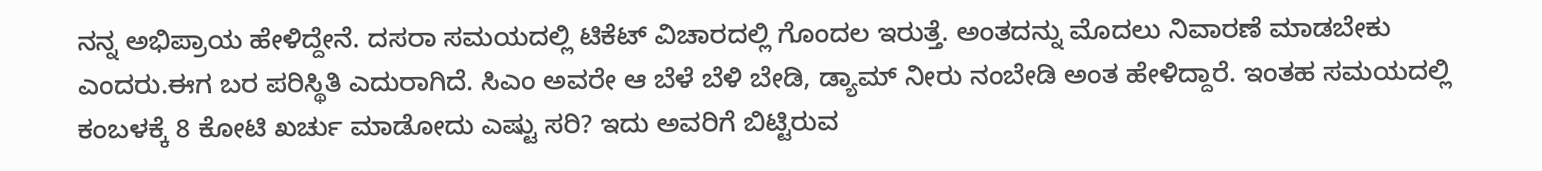ನನ್ನ ಅಭಿಪ್ರಾಯ ಹೇಳಿದ್ದೇನೆ. ದಸರಾ ಸಮಯದಲ್ಲಿ ಟಿಕೆಟ್ ವಿಚಾರದಲ್ಲಿ ಗೊಂದಲ ಇರುತ್ತೆ. ಅಂತದನ್ನು ಮೊದಲು ನಿವಾರಣೆ ಮಾಡಬೇಕು ಎಂದರು.ಈಗ ಬರ ಪರಿಸ್ಥಿತಿ ಎದುರಾಗಿದೆ. ಸಿಎಂ ಅವರೇ ಆ ಬೆಳೆ ಬೆಳಿ ಬೇಡಿ, ಡ್ಯಾಮ್ ನೀರು ನಂಬೇಡಿ ಅಂತ ಹೇಳಿದ್ದಾರೆ. ಇಂತಹ ಸಮಯದಲ್ಲಿ ಕಂಬಳಕ್ಕೆ 8 ಕೋಟಿ ಖರ್ಚು ಮಾಡೋದು ಎಷ್ಟು ಸರಿ? ಇದು ಅವರಿಗೆ ಬಿಟ್ಟಿರುವ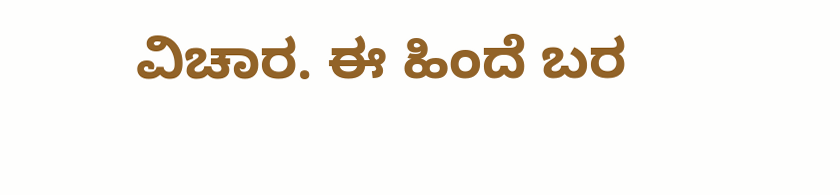ವಿಚಾರ. ಈ ಹಿಂದೆ ಬರ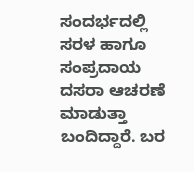ಸಂದರ್ಭದಲ್ಲಿ ಸರಳ ಹಾಗೂ ಸಂಪ್ರದಾಯ ದಸರಾ ಆಚರಣೆ ಮಾಡುತ್ತಾ ಬಂದಿದ್ದಾರೆ. ಬರ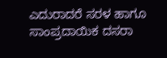ಎದುರಾದರೆ ಸರಳ ಹಾಗೂ ಸಾಂಪ್ರದಾಯಿಕ ದಸರಾ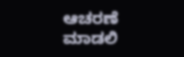ಆಚರಣೆ ಮಾಡಲಿ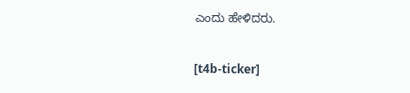ಎಂದು ಹೇಳಿದರು.

[t4b-ticker]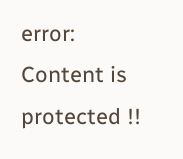error: Content is protected !!